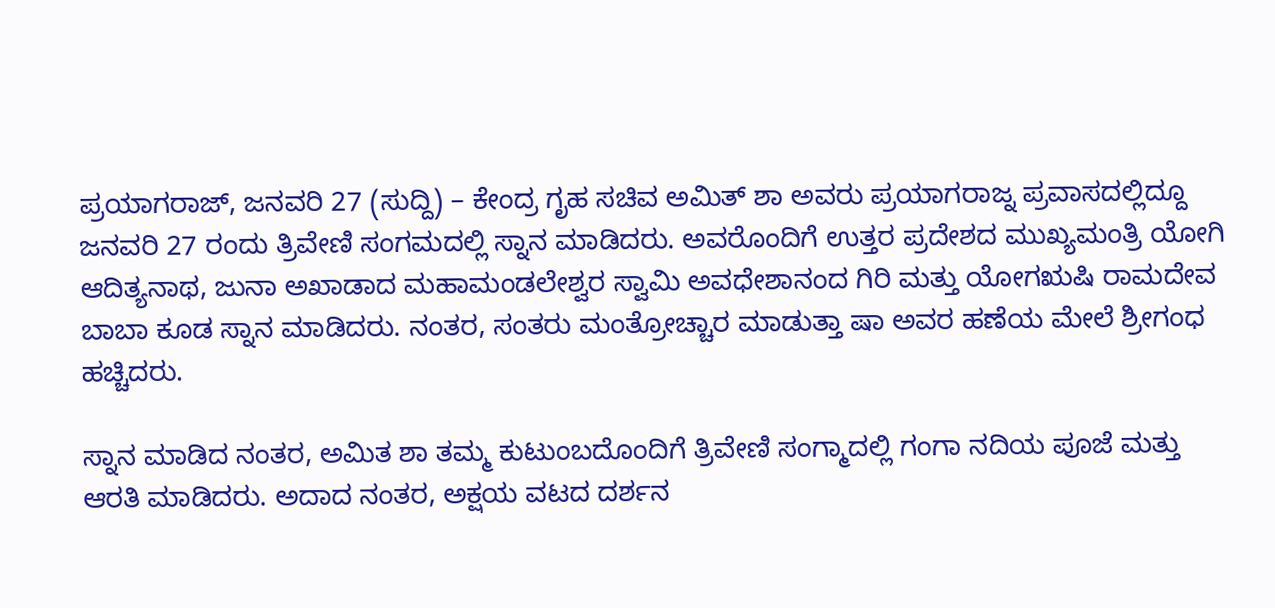ಪ್ರಯಾಗರಾಜ್, ಜನವರಿ 27 (ಸುದ್ದಿ) – ಕೇಂದ್ರ ಗೃಹ ಸಚಿವ ಅಮಿತ್ ಶಾ ಅವರು ಪ್ರಯಾಗರಾಜ್ನ ಪ್ರವಾಸದಲ್ಲಿದ್ದೂ ಜನವರಿ 27 ರಂದು ತ್ರಿವೇಣಿ ಸಂಗಮದಲ್ಲಿ ಸ್ನಾನ ಮಾಡಿದರು. ಅವರೊಂದಿಗೆ ಉತ್ತರ ಪ್ರದೇಶದ ಮುಖ್ಯಮಂತ್ರಿ ಯೋಗಿ ಆದಿತ್ಯನಾಥ, ಜುನಾ ಅಖಾಡಾದ ಮಹಾಮಂಡಲೇಶ್ವರ ಸ್ವಾಮಿ ಅವಧೇಶಾನಂದ ಗಿರಿ ಮತ್ತು ಯೋಗಋಷಿ ರಾಮದೇವ ಬಾಬಾ ಕೂಡ ಸ್ನಾನ ಮಾಡಿದರು. ನಂತರ, ಸಂತರು ಮಂತ್ರೋಚ್ಚಾರ ಮಾಡುತ್ತಾ ಷಾ ಅವರ ಹಣೆಯ ಮೇಲೆ ಶ್ರೀಗಂಧ ಹಚ್ಚಿದರು.

ಸ್ನಾನ ಮಾಡಿದ ನಂತರ, ಅಮಿತ ಶಾ ತಮ್ಮ ಕುಟುಂಬದೊಂದಿಗೆ ತ್ರಿವೇಣಿ ಸಂಗ್ಮಾದಲ್ಲಿ ಗಂಗಾ ನದಿಯ ಪೂಜೆ ಮತ್ತು ಆರತಿ ಮಾಡಿದರು. ಅದಾದ ನಂತರ, ಅಕ್ಷಯ ವಟದ ದರ್ಶನ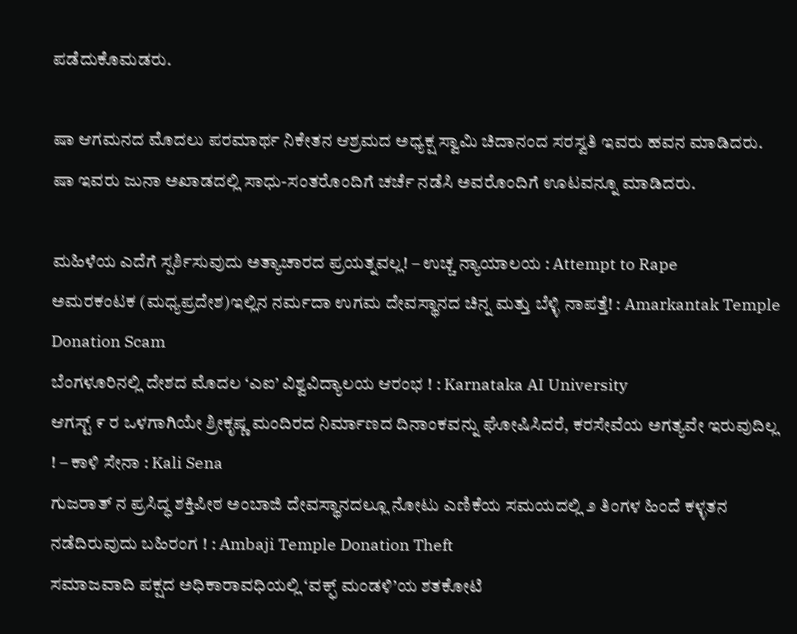ಪಡೆದುಕೊಮಡರು.

ಷಾ ಆಗಮನದ ಮೊದಲು ಪರಮಾರ್ಥ ನಿಕೇತನ ಆಶ್ರಮದ ಅಧ್ಯಕ್ಷ ಸ್ವಾಮಿ ಚಿದಾನಂದ ಸರಸ್ವತಿ ಇವರು ಹವನ ಮಾಡಿದರು. ಷಾ ಇವರು ಜುನಾ ಅಖಾಡದಲ್ಲಿ ಸಾಧು-ಸಂತರೊಂದಿಗೆ ಚರ್ಚೆ ನಡೆಸಿ ಅವರೊಂದಿಗೆ ಊಟವನ್ನೂ ಮಾಡಿದರು.

ಮಹಿಳೆಯ ಎದೆಗೆ ಸ್ಪರ್ಶಿಸುವುದು ಅತ್ಯಾಚಾರದ ಪ್ರಯತ್ನವಲ್ಲ! – ಉಚ್ಚ ನ್ಯಾಯಾಲಯ : Attempt to Rape
ಅಮರಕಂಟಕ (ಮಧ್ಯಪ್ರದೇಶ)ಇಲ್ಲಿನ ನರ್ಮದಾ ಉಗಮ ದೇವಸ್ಥಾನದ ಚಿನ್ನ ಮತ್ತು ಬೆಳ್ಳಿ ನಾಪತ್ತೆ! : Amarkantak Temple Donation Scam
ಬೆಂಗಳೂರಿನಲ್ಲಿ ದೇಶದ ಮೊದಲ ‘ಎಐ’ ವಿಶ್ವವಿದ್ಯಾಲಯ ಆರಂಭ ! : Karnataka AI University
ಆಗಸ್ಟ್ ೯ ರ ಒಳಗಾಗಿಯೇ ಶ್ರೀಕೃಷ್ಣ ಮಂದಿರದ ನಿರ್ಮಾಣದ ದಿನಾಂಕವನ್ನು ಘೋಷಿಸಿದರೆ, ಕರಸೇವೆಯ ಅಗತ್ಯವೇ ಇರುವುದಿಲ್ಲ ! – ಕಾಳಿ ಸೇನಾ : Kali Sena
ಗುಜರಾತ್ ನ ಪ್ರಸಿದ್ಧ ಶಕ್ತಿಪೀಠ ಅಂಬಾಜಿ ದೇವಸ್ಥಾನದಲ್ಲೂ ನೋಟು ಎಣಿಕೆಯ ಸಮಯದಲ್ಲಿ ೨ ತಿಂಗಳ ಹಿಂದೆ ಕಳ್ಳತನ ನಡೆದಿರುವುದು ಬಹಿರಂಗ ! : Ambaji Temple Donation Theft
ಸಮಾಜವಾದಿ ಪಕ್ಷದ ಅಧಿಕಾರಾವಧಿಯಲ್ಲಿ ‘ವಕ್ಫ್ ಮಂಡಳಿ’ಯ ಶತಕೋಟಿ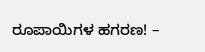ರೂಪಾಯಿಗಳ ಹಗರಣ! –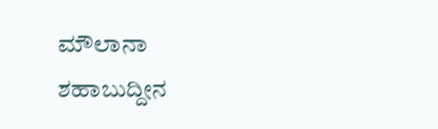ಮೌಲಾನಾ ಶಹಾಬುದ್ದೀನ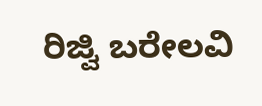ರಿಜ್ವಿ ಬರೇಲವಿ